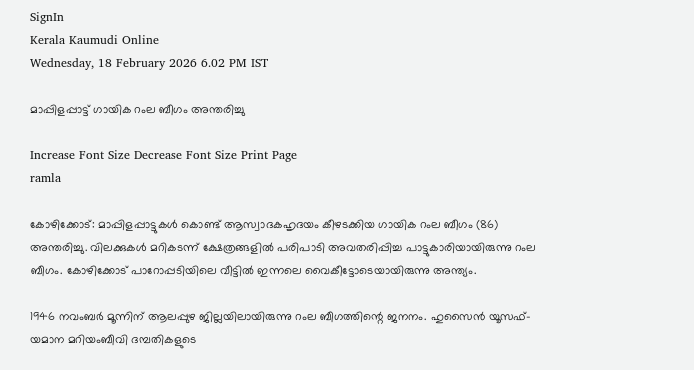SignIn
Kerala Kaumudi Online
Wednesday, 18 February 2026 6.02 PM IST

മാപ്പിളപ്പാട്ട് ഗായിക റംല ബീഗം അന്തരിച്ചു

Increase Font Size Decrease Font Size Print Page
ramla

കോഴിക്കോട്: മാപ്പിളപ്പാട്ടുകൾ കൊണ്ട് ആസ്വാദകഹൃദയം കീഴടക്കിയ ഗായിക റംല ബീഗം (86) അന്തരിച്ചു. വിലക്കുകൾ മറികടന്ന് ക്ഷേത്രങ്ങളിൽ പരിപാടി അവതരിപ്പിച്ച പാട്ടുകാരിയായിരുന്നു റംല ബീഗം. കോഴിക്കോട് പാറോപ്പടിയിലെ വീട്ടിൽ ഇന്നലെ വൈകീട്ടോടെയായിരുന്നു അന്ത്യം.

1946 നവംബർ മൂന്നിന് ആലപ്പുഴ ജില്ലയിലായിരുന്നു റംല ബീഗത്തിന്റെ ജനനം. ഹുസൈൻ യൂസഫ്-യമാന മറിയംബീവി ദമ്പതികളുടെ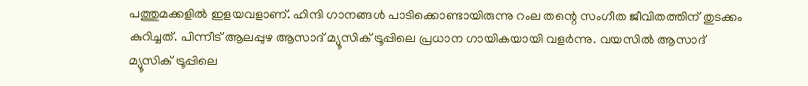പത്തുമക്കളിൽ ഇളയവളാണ്. ഹിന്ദി ഗാനങ്ങൾ പാടിക്കൊണ്ടായിരുന്നു റംല തന്റെ സംഗീത ജീവിതത്തിന് തുടക്കം കുറിച്ചത്. പിന്നീട് ആലപ്പുഴ ആസാദ് മ്യൂസിക് ട്രൂപ്പിലെ പ്രധാന ഗായികയായി വളർന്നു. വയസിൽ ആസാദ് മ്യൂസിക് ട്രൂപ്പിലെ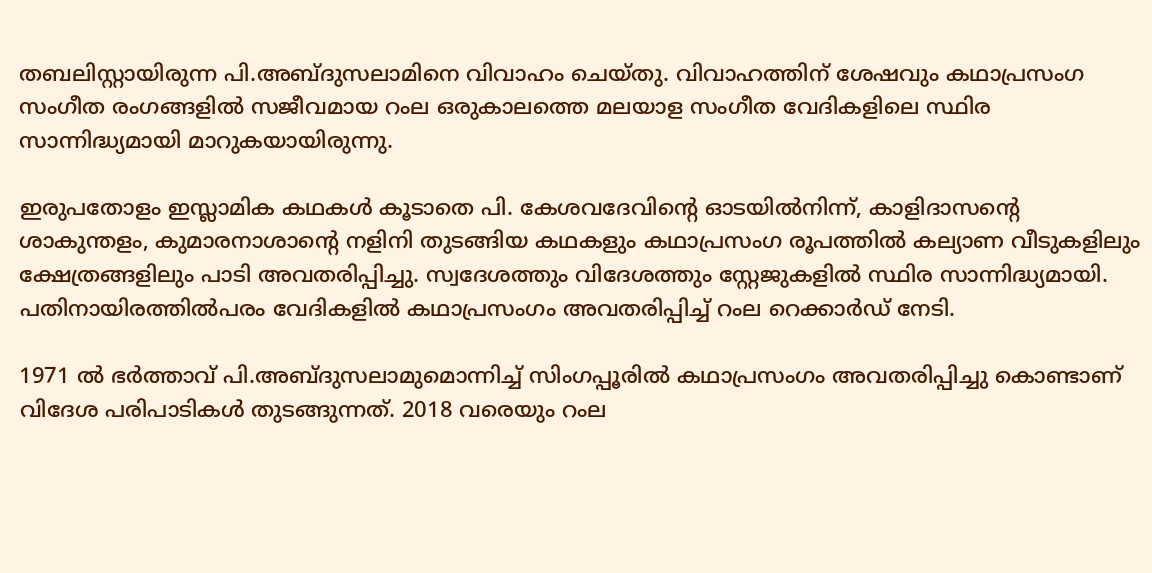തബലിസ്റ്റായിരുന്ന പി.അബ്ദുസലാമിനെ വിവാഹം ചെയ്തു. വിവാഹത്തിന് ശേഷവും കഥാപ്രസംഗ സംഗീത രംഗങ്ങളിൽ സജീവമായ റംല ഒരുകാലത്തെ മലയാള സംഗീത വേദികളിലെ സ്ഥിര സാന്നിദ്ധ്യമായി മാറുകയായിരുന്നു.

ഇരുപതോളം ഇസ്ലാമിക കഥകൾ കൂടാതെ പി. കേശവദേവിന്റെ ഓടയിൽനിന്ന്, കാളിദാസന്റെ ശാകുന്തളം, കുമാരനാശാന്റെ നളിനി തുടങ്ങിയ കഥകളും കഥാപ്രസംഗ രൂപത്തിൽ കല്യാണ വീടുകളിലും ക്ഷേത്രങ്ങളിലും പാടി അവതരിപ്പിച്ചു. സ്വദേശത്തും വിദേശത്തും സ്റ്റേജുകളിൽ സ്ഥിര സാന്നിദ്ധ്യമായി. പതിനായിരത്തിൽപരം വേദികളിൽ കഥാപ്രസംഗം അവതരിപ്പിച്ച് റംല റെക്കാർഡ് നേടി.

1971 ൽ ഭർത്താവ് പി.അബ്ദുസലാമുമൊന്നിച്ച് സിംഗപ്പൂരിൽ കഥാപ്രസംഗം അവതരിപ്പിച്ചു കൊണ്ടാണ് വിദേശ പരിപാടികൾ തുടങ്ങുന്നത്. 2018 വരെയും റംല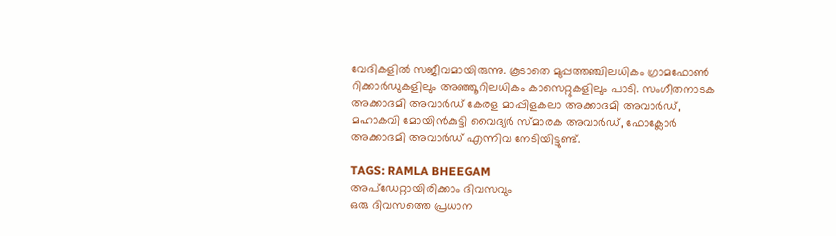വേദികളിൽ സജീവമായിരുന്നു. കൂടാതെ മുപ്പത്തഞ്ചിലധികം ഗ്രാമഫോൺ റിക്കാർഡുകളിലും അഞ്ഞൂറിലധികം കാസെറ്റുകളിലും പാടി. സംഗീതനാടക അക്കാദമി അവാർഡ് കേരള മാപ്പിളകലാ അക്കാദമി അവാർഡ്, മഹാകവി മോയിൻകുട്ടി വൈദ്യർ സ്മാരക അവാർഡ്, ഫോക്ലോർ അക്കാദമി അവാർഡ് എന്നിവ നേടിയിട്ടുണ്ട്.

TAGS: RAMLA BHEEGAM
അപ്ഡേറ്റായിരിക്കാം ദിവസവും
ഒരു ദിവസത്തെ പ്രധാന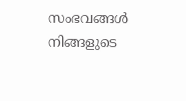സംഭവങ്ങൾ നിങ്ങളുടെ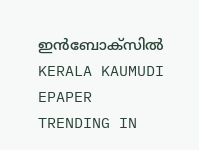ഇൻബോക്സിൽ
KERALA KAUMUDI EPAPER
TRENDING IN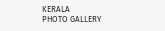KERALA
PHOTO GALLERY